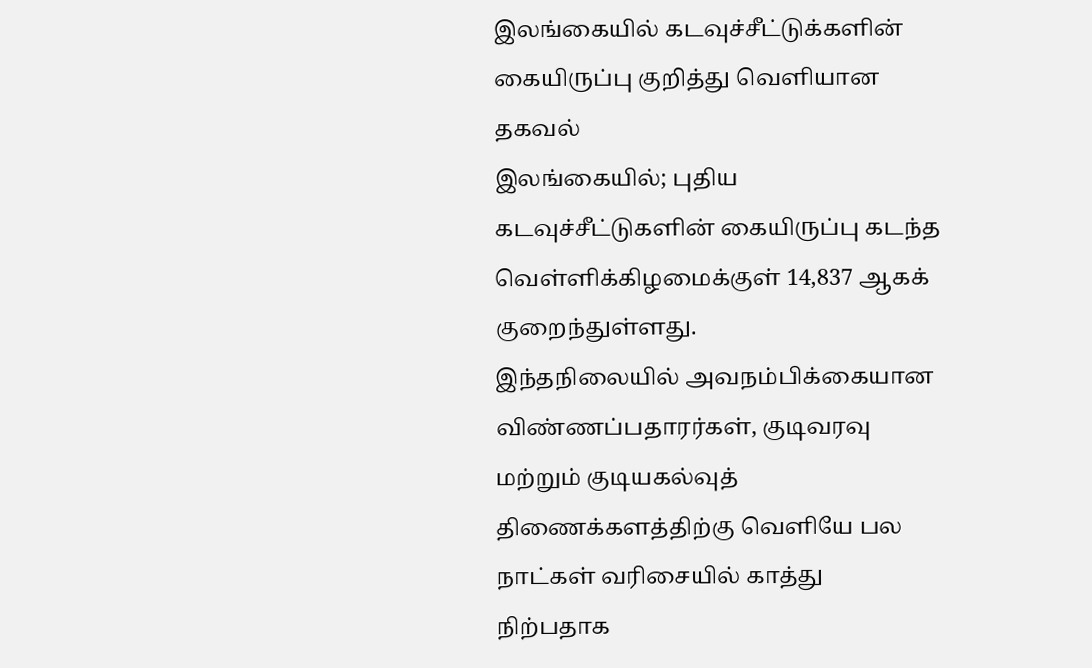இலங்கையில் கடவுச்சீட்டுக்களின் கையிருப்பு குறித்து வெளியான தகவல்
இலங்கையில்; புதிய கடவுச்சீட்டுகளின் கையிருப்பு கடந்த வெள்ளிக்கிழமைக்குள் 14,837 ஆகக் குறைந்துள்ளது.
இந்தநிலையில் அவநம்பிக்கையான விண்ணப்பதாரர்கள், குடிவரவு மற்றும் குடியகல்வுத் திணைக்களத்திற்கு வெளியே பல நாட்கள் வரிசையில் காத்து நிற்பதாக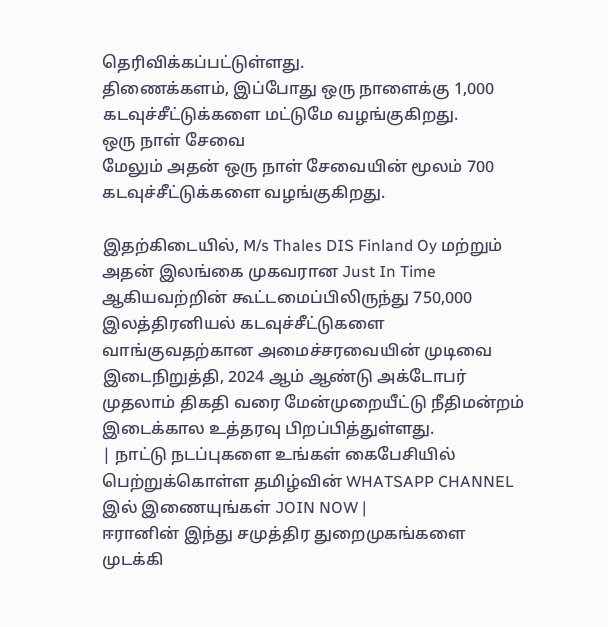தெரிவிக்கப்பட்டுள்ளது.
திணைக்களம், இப்போது ஒரு நாளைக்கு 1,000 கடவுச்சீட்டுக்களை மட்டுமே வழங்குகிறது.
ஒரு நாள் சேவை
மேலும் அதன் ஒரு நாள் சேவையின் மூலம் 700 கடவுச்சீட்டுக்களை வழங்குகிறது.

இதற்கிடையில், M/s Thales DIS Finland Oy மற்றும் அதன் இலங்கை முகவரான Just In Time ஆகியவற்றின் கூட்டமைப்பிலிருந்து 750,000 இலத்திரனியல் கடவுச்சீட்டுகளை வாங்குவதற்கான அமைச்சரவையின் முடிவை இடைநிறுத்தி, 2024 ஆம் ஆண்டு அக்டோபர் முதலாம் திகதி வரை மேன்முறையீட்டு நீதிமன்றம் இடைக்கால உத்தரவு பிறப்பித்துள்ளது.
| நாட்டு நடப்புகளை உங்கள் கைபேசியில் பெற்றுக்கொள்ள தமிழ்வின் WHATSAPP CHANNEL இல் இணையுங்கள் JOIN NOW |
ஈரானின் இந்து சமுத்திர துறைமுகங்களை முடக்கி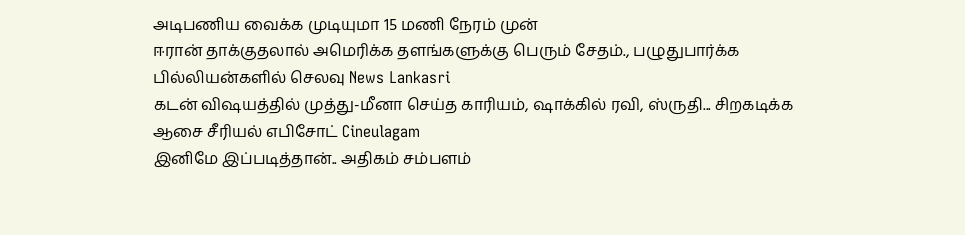அடிபணிய வைக்க முடியுமா 15 மணி நேரம் முன்
ஈரான் தாக்குதலால் அமெரிக்க தளங்களுக்கு பெரும் சேதம்., பழுதுபார்க்க பில்லியன்களில் செலவு News Lankasri
கடன் விஷயத்தில் முத்து-மீனா செய்த காரியம், ஷாக்கில் ரவி, ஸ்ருதி... சிறகடிக்க ஆசை சீரியல் எபிசோட் Cineulagam
இனிமே இப்படித்தான்.. அதிகம் சம்பளம்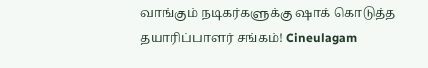வாங்கும் நடிகர்களுக்கு ஷாக் கொடுத்த தயாரிப்பாளர் சங்கம்! Cineulagam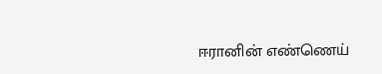ஈரானின் எண்ணெய்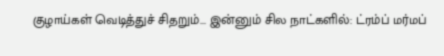குழாய்கள் வெடித்துச் சிதறும்... இன்னும் சில நாட்களில்: ட்ரம்ப் மர்மப்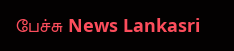பேச்சு News Lankasri